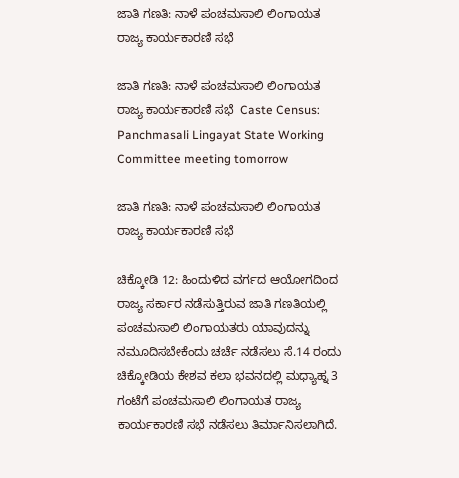ಜಾತಿ ಗಣತಿ: ನಾಳೆ ಪಂಚಮಸಾಲಿ ಲಿಂಗಾಯತ ರಾಜ್ಯ ಕಾರ್ಯಕಾರಣಿ ಸಭೆ

ಜಾತಿ ಗಣತಿ: ನಾಳೆ ಪಂಚಮಸಾಲಿ ಲಿಂಗಾಯತ ರಾಜ್ಯ ಕಾರ್ಯಕಾರಣಿ ಸಭೆ  Caste Census: Panchmasali Lingayat State Working Committee meeting tomorrow

ಜಾತಿ ಗಣತಿ: ನಾಳೆ ಪಂಚಮಸಾಲಿ ಲಿಂಗಾಯತ ರಾಜ್ಯ ಕಾರ್ಯಕಾರಣಿ ಸಭೆ

ಚಿಕ್ಕೋಡಿ 12: ಹಿಂದುಳಿದ ವರ್ಗದ ಆಯೋಗದಿಂದ ರಾಜ್ಯ ಸರ್ಕಾರ ನಡೆಸುತ್ತಿರುವ ಜಾತಿ ಗಣತಿಯಲ್ಲಿ ಪಂಚಮಸಾಲಿ ಲಿಂಗಾಯತರು ಯಾವುದನ್ನು ನಮೂದಿಸಬೇಕೆಂದು ಚರ್ಚೆ ನಡೆಸಲು ಸೆ.14 ರಂದು ಚಿಕ್ಕೋಡಿಯ ಕೇಶವ ಕಲಾ ಭವನದಲ್ಲಿ ಮಧ್ಯಾಹ್ನ 3 ಗಂಟೆಗೆ ಪಂಚಮಸಾಲಿ ಲಿಂಗಾಯತ ರಾಜ್ಯ ಕಾರ್ಯಕಾರಣಿ ಸಭೆ ನಡೆಸಲು ತಿರ್ಮಾನಿಸಲಾಗಿದೆ.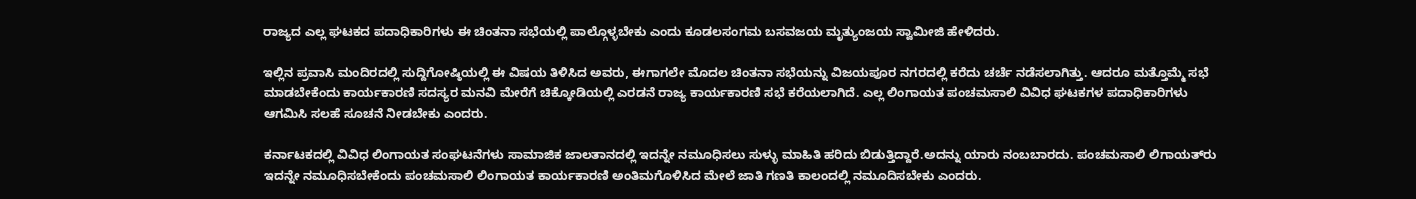ರಾಜ್ಯದ ಎಲ್ಲ ಘಟಕದ ಪದಾಧಿಕಾರಿಗಳು ಈ ಚಿಂತನಾ ಸಭೆಯಲ್ಲಿ ಪಾಲ್ಗೊಳ್ಳಬೇಕು ಎಂದು ಕೂಡಲಸಂಗಮ ಬಸವಜಯ ಮೃತ್ಯುಂಜಯ ಸ್ವಾಮೀಜಿ ಹೇಳಿದರು.

ಇಲ್ಲಿನ ಪ್ರವಾಸಿ ಮಂದಿರದಲ್ಲಿ ಸುದ್ದಿಗೋಷ್ಠಿಯಲ್ಲಿ ಈ ವಿಷಯ ತಿಳಿಸಿದ ಅವರು, ಈಗಾಗಲೇ ಮೊದಲ ಚಿಂತನಾ ಸಭೆಯನ್ನು ವಿಜಯಪೂರ ನಗರದಲ್ಲಿ ಕರೆದು ಚರ್ಚೆ ನಡೆಸಲಾಗಿತ್ತು. ಆದರೂ ಮತ್ತೊಮ್ಮೆ ಸಭೆ ಮಾಡಬೇಕೆಂದು ಕಾರ್ಯಕಾರಣಿ ಸದಸ್ಯರ ಮನವಿ ಮೇರೆಗೆ ಚಿಕ್ಕೋಡಿಯಲ್ಲಿ ಎರಡನೆ ರಾಜ್ಯ ಕಾರ್ಯಕಾರಣಿ ಸಭೆ ಕರೆಯಲಾಗಿದೆ. ಎಲ್ಲ ಲಿಂಗಾಯತ ಪಂಚಮಸಾಲಿ ವಿವಿಧ ಘಟಕಗಳ ಪದಾಧಿಕಾರಿಗಳು ಆಗಮಿಸಿ ಸಲಹೆ ಸೂಚನೆ ನೀಡಬೇಕು ಎಂದರು.

ಕರ್ನಾಟಕದಲ್ಲಿ ವಿವಿಧ ಲಿಂಗಾಯತ ಸಂಘಟನೆಗಳು ಸಾಮಾಜಿಕ ಜಾಲತಾನದಲ್ಲಿ ಇದನ್ನೇ ನಮೂಧಿಸಲು ಸುಳ್ಳು ಮಾಹಿತಿ ಹರಿದು ಬಿಡುತ್ತಿದ್ದಾರೆ.ಅದನ್ನು ಯಾರು ನಂಬಬಾರದು. ಪಂಚಮಸಾಲಿ ಲಿಗಾಯತ್‌ರು ಇದನ್ನೇ ನಮೂಧಿಸಬೇಕೆಂದು ಪಂಚಮಸಾಲಿ ಲಿಂಗಾಯತ ಕಾರ್ಯಕಾರಣಿ ಅಂತಿಮಗೊಳಿಸಿದ ಮೇಲೆ ಜಾತಿ ಗಣತಿ ಕಾಲಂದಲ್ಲಿ ನಮೂದಿಸಬೇಕು ಎಂದರು.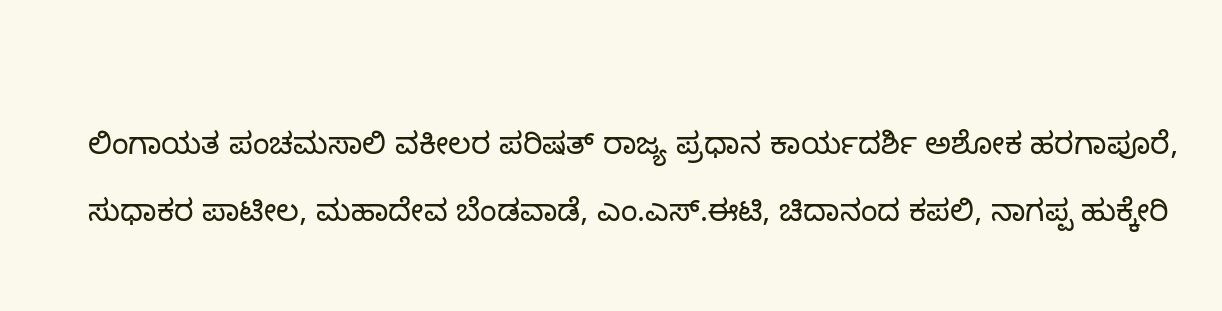ಲಿಂಗಾಯತ ಪಂಚಮಸಾಲಿ ವಕೀಲರ ಪರಿಷತ್ ರಾಜ್ಯ ಪ್ರಧಾನ ಕಾರ್ಯದರ್ಶಿ ಅಶೋಕ ಹರಗಾಪೂರೆ, ಸುಧಾಕರ ಪಾಟೀಲ, ಮಹಾದೇವ ಬೆಂಡವಾಡೆ, ಎಂ.ಎಸ್‌.ಈಟಿ, ಚಿದಾನಂದ ಕಪಲಿ, ನಾಗಪ್ಪ ಹುಕ್ಕೇರಿ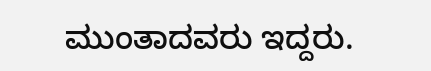ಮುಂತಾದವರು ಇದ್ದರು.